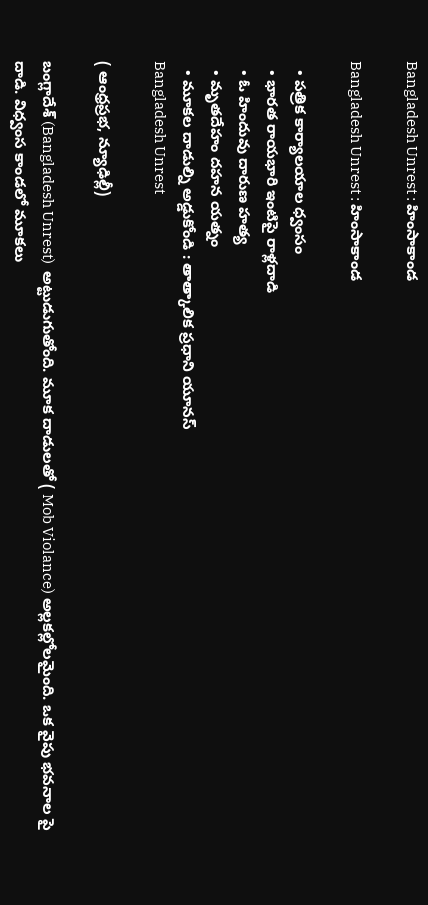Bangladesh Unrest : హింసాకాండ

Bangladesh Unrest : హింసాకాండ

  • పత్రిక కార్యాలయాల ధ్వంసం
  • భారత రాయభారి ఇంటిపై రాళ్లదాడి
  • ఓ హిందువు దారుణ హత్య
  • మృతదేహం దహన యత్నం
  • మూకల దాడుల్ని అడ్డుకోండి : తాత్కాలిక ప్రధాని యూనస్
Bangladesh Unrest

( ఆంధ్రప్రభ, న్యూఢిల్లీ)

బంగ్లాదేశ్ (Bangladesh Unrest)  అట్టుడుగుతోంది. మూక దాడులతో ( Mob Violance) అల్లకల్లోలమైంది. ఒక వైపు భవనాల పై దాడి. విధ్వంస కాండలో మూకలు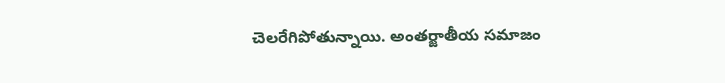చెలరేగిపోతున్నాయి. అంతర్జాతీయ సమాజం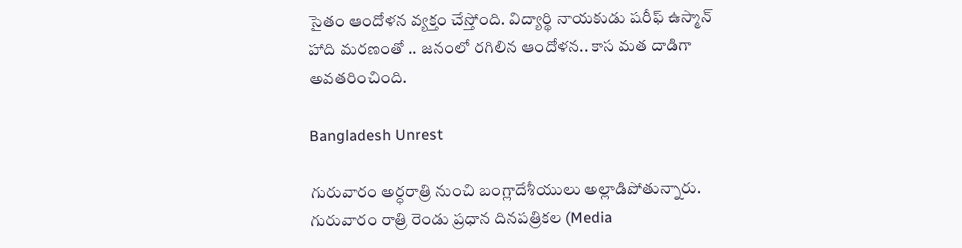సైతం ఆందోళన వ్యక్తం చేస్తోంది. విద్యార్థి నాయకుడు షరీఫ్ ఉస్మాన్ హాది మరణంతో .. జనంలో రగిలిన ఆందోళన.. కాస మత దాడిగా అవతరించింది.

Bangladesh Unrest

గురువారం అర్ధరాత్రి నుంచి బంగ్లాదేశీయులు అల్లాడిపోతున్నారు. గురువారం రాత్రి రెండు ప్రధాన దినపత్రికల (Media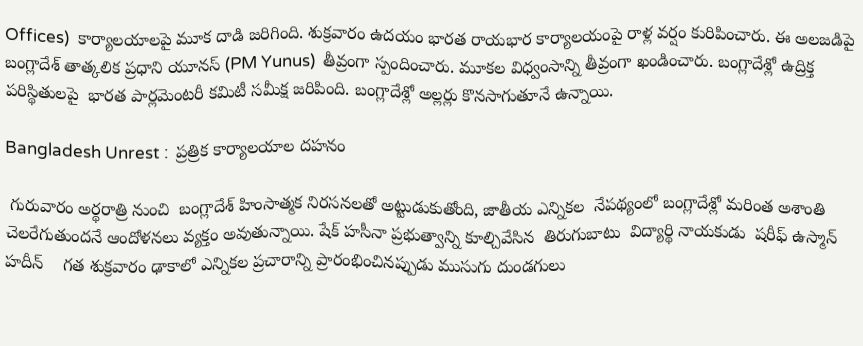Offices)  కార్యాలయాలపై మూక దాడి జరిగింది. శుక్రవారం ఉదయం భారత రాయభార కార్యాలయంపై రాళ్ల వర్షం కురిపించారు. ఈ అలజడిపై బంగ్లాదేశ్ తాత్కలిక ప్రధాని యూనస్ (PM Yunus)  తీవ్రంగా స్పందించారు. మూకల విధ్వంసాన్ని తీవ్రంగా ఖండించారు. బంగ్లాదేశ్లో ఉద్రిక్త పరిస్థితులపై  భారత పార్లమెంటరీ కమిటీ సమీక్ష జరిపింది. బంగ్లాదేశ్లో అల్లర్లు కొనసాగుతూనే ఉన్నాయి.

Bangladesh Unrest :  ప్రత్రిక కార్యాలయాల దహనం

 గురువారం అర్థరాత్రి నుంచి  బంగ్లాదేశ్ హింసాత్మక నిరసనలతో అట్టుడుకుతోంది, జాతీయ ఎన్నికల  నేపథ్యంలో బంగ్లాదేశ్లో మరింత అశాంతి చెలరేగుతుందనే ఆందోళనలు వ్యక్తం అవుతున్నాయి. షేక్ హసీనా ప్రభుత్వాన్ని కూల్చివేసిన  తిరుగుబాటు  విద్యార్థి నాయకుడు  షరీఫ్ ఉస్మాన్ హదీన్    గత శుక్రవారం ఢాకాలో ఎన్నికల ప్రచారాన్ని ప్రారంభించినప్పుడు ముసుగు దుండగులు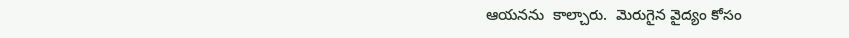ఆయనను  కాల్చారు.  మెరుగైన వైద్యం కోసం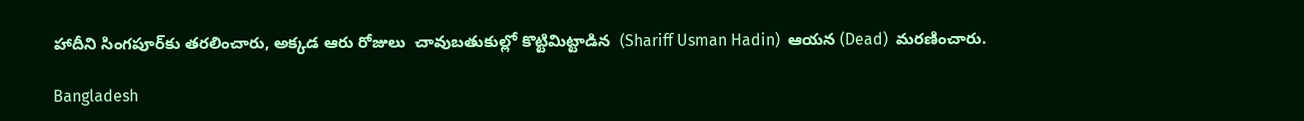హాదీని సింగపూర్‌కు తరలించారు, అక్కడ ఆరు రోజులు  చావుబతుకుల్లో కొట్టిమిట్టాడిన  (Shariff Usman Hadin)  ఆయన (Dead)  మరణించారు.

Bangladesh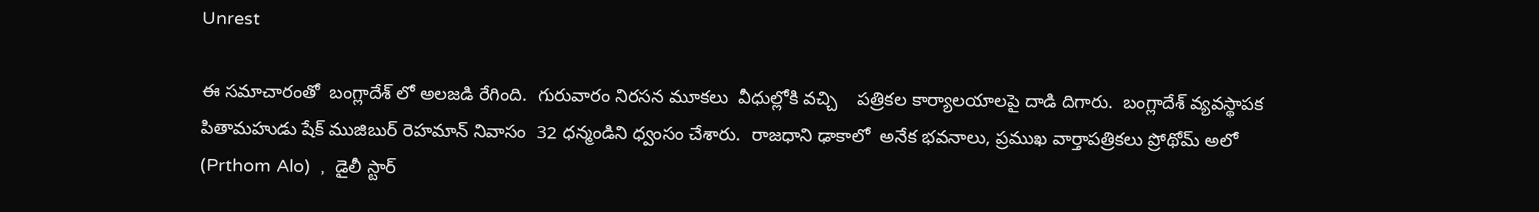Unrest

ఈ సమాచారంతో  బంగ్లాదేశ్ లో అలజడి రేగింది.  గురువారం నిరసన మూకలు  వీధుల్లోకి వచ్చి    పత్రికల కార్యాలయాలపై దాడి దిగారు.  బంగ్లాదేశ్ వ్యవస్థాపక పితామహుడు షేక్ ముజిబుర్ రెహమాన్ నివాసం  32 ధన్మండిని ధ్వంసం చేశారు.  రాజధాని ఢాకాలో  అనేక భవనాలు, ప్రముఖ వార్తాపత్రికలు ప్రోథోమ్ అలో (Prthom Alo)  ,  డైలీ స్టార్‌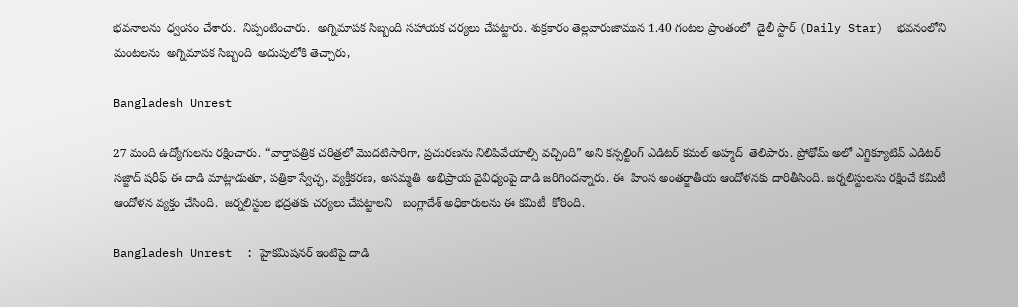భవనాలను  ధ్వంసం చేశారు.  నిప్పంటించారు.  అగ్నిమాపక సిబ్బంది సహాయక చర్యలు చేపట్టారు. శుక్రకారం తెల్లవారుజామున 1.40 గంటల ప్రాంతంలో  డైలీ స్టార్ (Daily Star)  భవనంలోని మంటలను  అగ్నిమాపక సిబ్బంది  అదుపులోకి తెచ్చారు,

Bangladesh Unrest

27 మంది ఉద్యోగులను రక్షించారు. “వార్తాపత్రిక చరిత్రలో మొదటిసారిగా, ప్రచురణను నిలిపివేయాల్సి వచ్చింది” అని కన్సల్టింగ్ ఎడిటర్ కమల్ అహ్మద్  తెలిపారు. ప్రోథోమ్ అలో ఎగ్జిక్యూటివ్ ఎడిటర్ సజ్జాద్ షరీఫ్ ఈ దాడి మాట్లాడుతూ, పత్రికా స్వేచ్ఛ, వ్యక్తీకరణ, అసమ్మతి  అభిప్రాయ వైవిధ్యంపై దాడి జరిగిందన్నారు. ఈ  హింస అంతర్జాతీయ ఆందోళనకు దారితీసింది. జర్నలిస్టులను రక్షించే కమిటీ ఆందోళన వ్యక్తం చేసింది.  జర్నలిస్టుల భద్రతకు చర్యలు చేపట్టాలని   బంగ్లాదేశ్ అధికారులను ఈ కమిటీ  కోరింది.

Bangladesh Unrest  : హైకమిషనర్ ఇంటిపై దాడి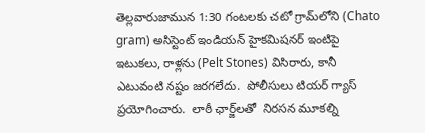తెల్లవారుజామున 1:30 గంటలకు చటో గ్రామ్‌లోని (Chato gram) అసిస్టెంట్ ఇండియన్ హైకమిషనర్ ఇంటిపై  ఇటుకలు, రాళ్లను (Pelt Stones) విసిరారు, కానీ ఎటువంటి నష్టం జరగలేదు.  పోలీసులు టియర్ గ్యాస్ ప్రయోగించారు.  లాఠీ ఛార్జ్‌లతో  నిరసన మూకల్ని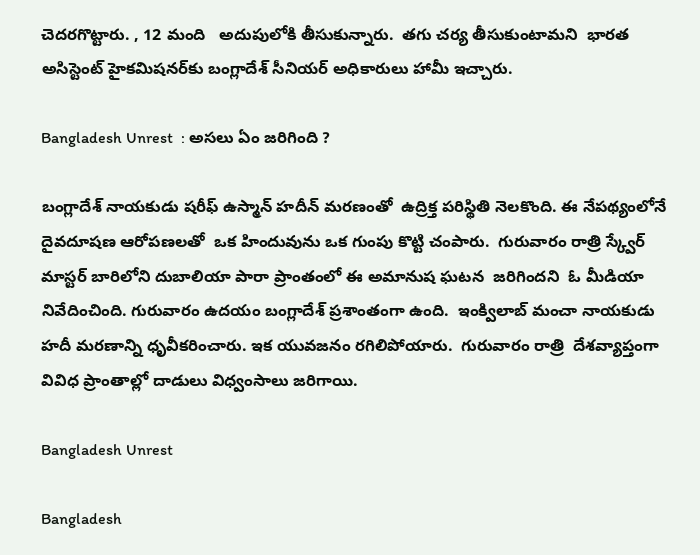చెదరగొట్టారు. , 12 మంది   అదుపులోకి తీసుకున్నారు.  తగు చర్య తీసుకుంటామని  భారత అసిస్టెంట్ హైకమిషనర్‌కు బంగ్లాదేశ్ సీనియర్ అధికారులు హామీ ఇచ్చారు.

Bangladesh Unrest  : అసలు ఏం జరిగింది ?

బంగ్లాదేశ్ నాయకుడు షరీఫ్ ఉస్మాన్ హదీన్ మరణంతో  ఉద్రిక్త పరిస్థితి నెలకొంది. ఈ నేపథ్యంలోనే  దైవదూషణ ఆరోపణలతో  ఒక హిందువును ఒక గుంపు కొట్టి చంపారు.  గురువారం రాత్రి స్క్వేర్ మాస్టర్ బారిలోని దుబాలియా పారా ప్రాంతంలో ఈ అమానుష ఘటన  జరిగిందని  ఓ మీడియా  నివేదించింది. గురువారం ఉదయం బంగ్లాదేశ్ ప్రశాంతంగా ఉంది.  ఇంక్విలాబ్ మంచా నాయకుడు హదీ మరణాన్ని ధృవీకరించారు. ఇక యువజనం రగిలిపోయారు.  గురువారం రాత్రి  దేశవ్యాప్తంగా  వివిధ ప్రాంతాల్లో దాడులు విధ్వంసాలు జరిగాయి.

Bangladesh Unrest

Bangladesh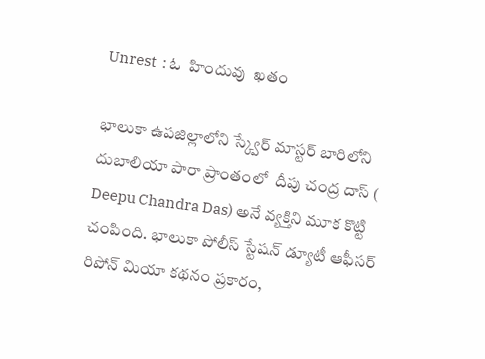Unrest  : ఓ  హిందువు  ఖతం

భాలుకా ఉపజిల్లాలోని స్క్వేర్ మాస్టర్ బారిలోని దుబాలియా పారా ప్రాంతంలో  దీపు చంద్ర దాస్‌ ( Deepu Chandra Das) అనే వ్యక్తిని మూక కొట్టి చంపింది. భాలుకా పోలీస్ స్టేషన్ డ్యూటీ ఆఫీసర్ రిపోన్ మియా కథనం ప్రకారం,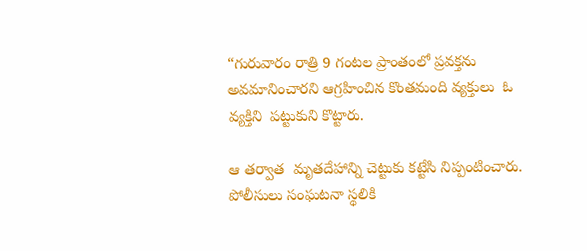“గురువారం రాత్రి 9 గంటల ప్రాంతంలో ప్రవక్తను అవమానించారని ఆగ్రహించిన కొంతమంది వ్యక్తులు  ఓ వ్యక్తిని  పట్టుకుని కొట్టారు.

ఆ తర్వాత  మృతదేహాన్ని చెట్టుకు కట్టేసి నిప్పంటించారు.  పోలీసులు సంఘటనా స్థలికి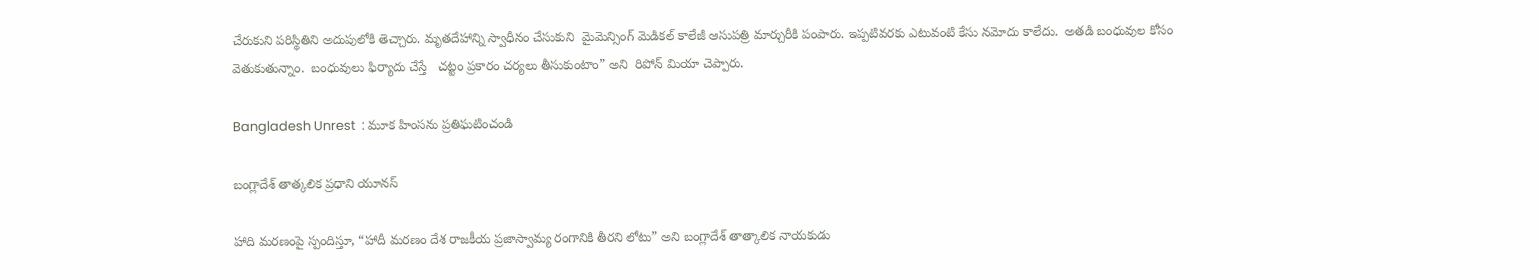చేరుకుని పరిస్థితిని అదుపులోకి తెచ్చారు. మృతదేహాన్ని స్వాధీనం చేసుకుని  మైమెన్సింగ్ మెడికల్ కాలేజీ ఆసుపత్రి మార్చురీకి పంపారు. ఇప్పటివరకు ఎటువంటి కేసు నమోదు కాలేదు.  అతడి బంధువుల కోసం వెతుకుతున్నాం.  బంధువులు ఫిర్యాదు చేస్తే   చట్టం ప్రకారం చర్యలు తీసుకుంటాం” అని  రిపోన్ మియా చెప్పారు.

Bangladesh Unrest  : మూక హింసను ప్రతిఘటించండి

బంగ్లాదేశ్ తాత్కలిక ప్రధాని యూనస్

హాది మరణంపై స్పందిస్తూ, “హాదీ మరణం దేశ రాజకీయ ప్రజాస్వామ్య రంగానికి తీరని లోటు” అని బంగ్లాదేశ్ తాత్కాలిక నాయకుడు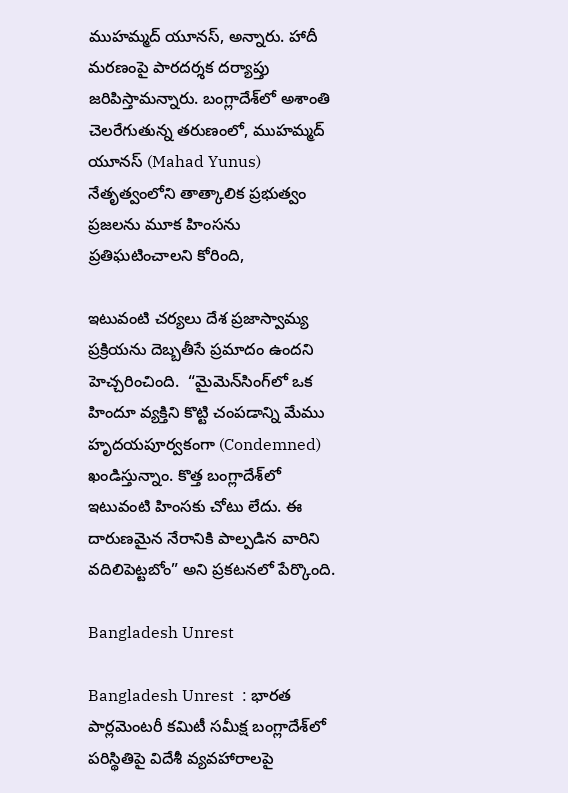ముహమ్మద్ యూనస్, అన్నారు. హాదీ  మరణంపై పారదర్శక దర్యాప్తు జరిపిస్తామన్నారు. బంగ్లాదేశ్‌లో అశాంతి చెలరేగుతున్న తరుణంలో, ముహమ్మద్ యూనస్ (Mahad Yunus) నేతృత్వంలోని తాత్కాలిక ప్రభుత్వం ప్రజలను మూక హింసను  ప్రతిఘటించాలని కోరింది,

ఇటువంటి చర్యలు దేశ ప్రజాస్వామ్య ప్రక్రియను దెబ్బతీసే ప్రమాదం ఉందని హెచ్చరించింది.  “మైమెన్‌సింగ్‌లో ఒక హిందూ వ్యక్తిని కొట్టి చంపడాన్ని మేము హృదయపూర్వకంగా (Condemned) ఖండిస్తున్నాం. కొత్త బంగ్లాదేశ్‌లో ఇటువంటి హింసకు చోటు లేదు. ఈ దారుణమైన నేరానికి పాల్పడిన వారిని వదిలిపెట్టబోం” అని ప్రకటనలో పేర్కొంది.

Bangladesh Unrest

Bangladesh Unrest  : భారత పార్లమెంటరీ కమిటీ సమీక్ష బంగ్లాదేశ్‌లో పరిస్థితిపై విదేశీ వ్యవహారాలపై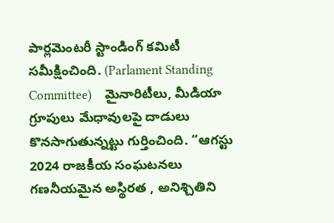పార్లమెంటరీ స్టాండింగ్ కమిటీ సమీక్షించింది. (Parlament Standing Committee)    మైనారిటీలు, మీడియా గ్రూపులు మేధావులపై దాడులు   కొనసాగుతున్నట్టు గుర్తించింది. “ఆగస్టు 2024 రాజకీయ సంఘటనలు గణనీయమైన అస్థిరత , అనిశ్చితిని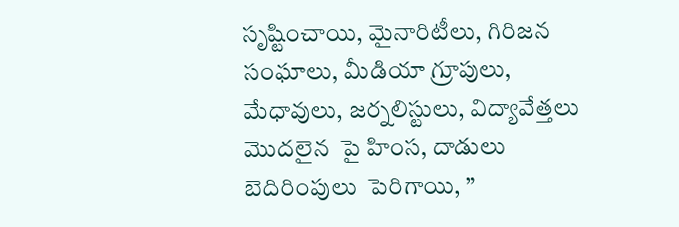సృష్టించాయి, మైనారిటీలు, గిరిజన సంఘాలు, మీడియా గ్రూపులు, మేధావులు, జర్నలిస్టులు, విద్యావేత్తలు మొదలైన  పై హింస, దాడులు బెదిరింపులు  పెరిగాయి, ”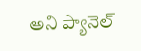అని ప్యానెల్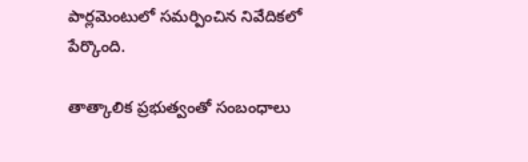పార్లమెంటులో సమర్పించిన నివేదికలో పేర్కొంది.

తాత్కాలిక ప్రభుత్వంతో సంబంధాలు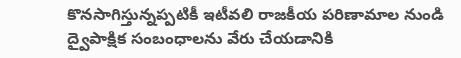కొనసాగిస్తున్నప్పటికీ ఇటీవలి రాజకీయ పరిణామాల నుండి ద్వైపాక్షిక సంబంధాలను వేరు చేయడానికి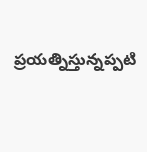ప్రయత్నిస్తున్నప్పటి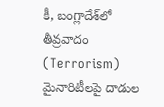కీ, బంగ్లాదేశ్‌లో తీవ్రవాదం (Terrorism) మైనారిటీలపై దాడుల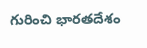గురించి భారతదేశం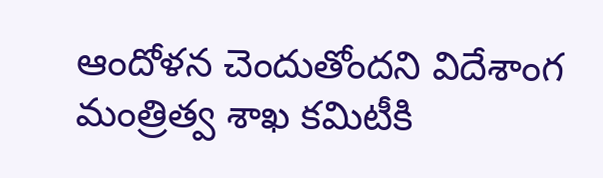ఆందోళన చెందుతోందని విదేశాంగ మంత్రిత్వ శాఖ కమిటీకి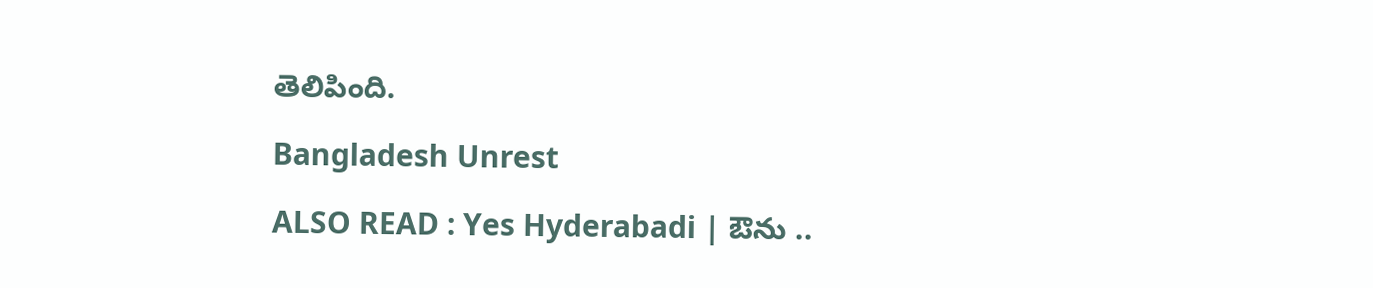తెలిపింది.

Bangladesh Unrest

ALSO READ : Yes Hyderabadi | ఔను ..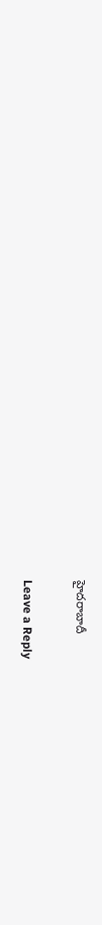హైదరాబాదీ

Leave a Reply